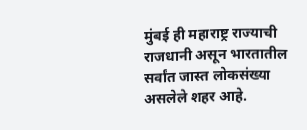मुंबई ही महाराष्ट्र राज्याची राजधानी असून भारतातील सर्वांत जास्त लोकसंख्या असलेले शहर आहे.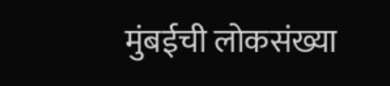मुंबईची लोकसंख्या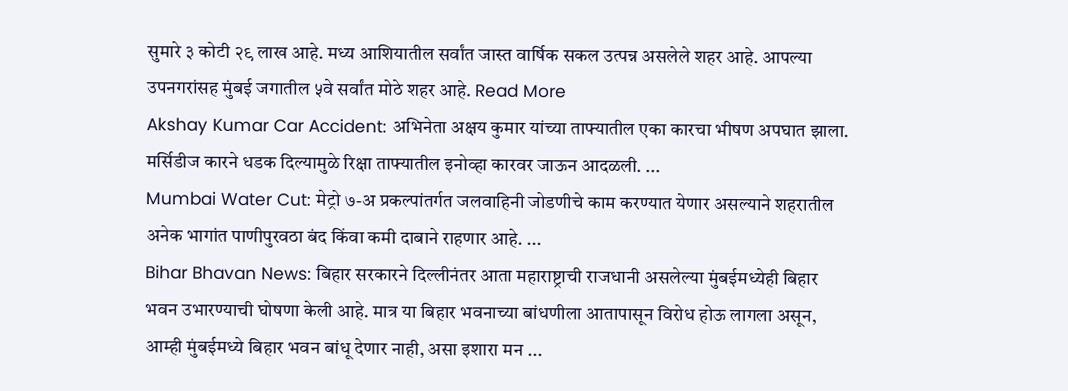सुमारे ३ कोटी २९ लाख आहे. मध्य आशियातील सर्वांत जास्त वार्षिक सकल उत्पन्न असलेले शहर आहे. आपल्या उपनगरांसह मुंबई जगातील ५वे सर्वांत मोठे शहर आहे. Read More
Akshay Kumar Car Accident: अभिनेता अक्षय कुमार यांच्या ताफ्यातील एका कारचा भीषण अपघात झाला. मर्सिडीज कारने धडक दिल्यामुळे रिक्षा ताफ्यातील इनोव्हा कारवर जाऊन आदळली. ...
Mumbai Water Cut: मेट्रो ७-अ प्रकल्पांतर्गत जलवाहिनी जोडणीचे काम करण्यात येणार असल्याने शहरातील अनेक भागांत पाणीपुरवठा बंद किंवा कमी दाबाने राहणार आहे. ...
Bihar Bhavan News: बिहार सरकारने दिल्लीनंतर आता महाराष्ट्राची राजधानी असलेल्या मुंबईमध्येही बिहार भवन उभारण्याची घोषणा केली आहे. मात्र या बिहार भवनाच्या बांधणीला आतापासून विरोध होऊ लागला असून, आम्ही मुंबईमध्ये बिहार भवन बांधू देणार नाही, असा इशारा मन ...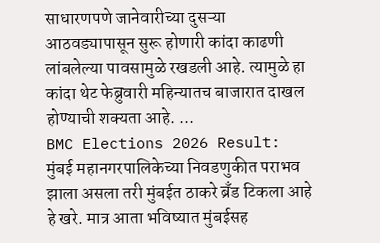साधारणपणे जानेवारीच्या दुसऱ्या आठवड्यापासून सुरू होणारी कांदा काढणी लांबलेल्या पावसामुळे रखडली आहे. त्यामुळे हा कांदा थेट फेब्रुवारी महिन्यातच बाजारात दाखल होण्याची शक्यता आहे. ...
BMC Elections 2026 Result: मुंबई महानगरपालिकेच्या निवडणुकीत पराभव झाला असला तरी मुंबईत ठाकरे ब्रँड टिकला आहे हे खरे. मात्र आता भविष्यात मुंबईसह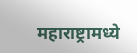महाराष्ट्रामध्ये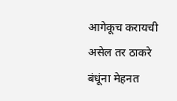आगेकूच करायची असेल तर ठाकरे बंधूंना मेहनत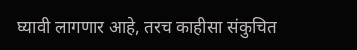घ्यावी लागणार आहे, तरच काहीसा संकुचित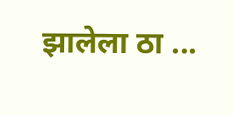झालेला ठा ...